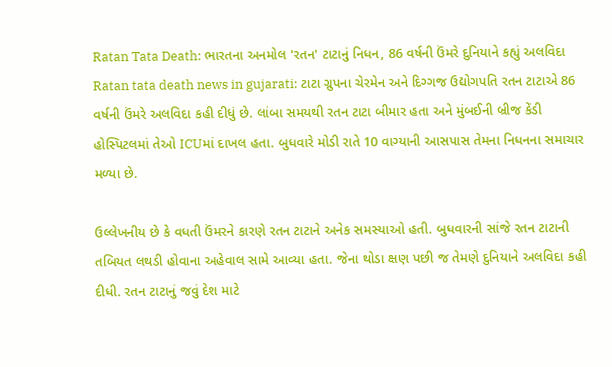Ratan Tata Death: ભારતના અનમોલ 'રતન' ટાટાનું નિધન, 86 વર્ષની ઉંમરે દુનિયાને કહ્યું અલવિદા
Ratan tata death news in gujarati: ટાટા ગ્રુપના ચેરમેન અને દિગ્ગજ ઉદ્યોગપતિ રતન ટાટાએ 86 વર્ષની ઉંમરે અલવિદા કહી દીધું છે. લાંબા સમયથી રતન ટાટા બીમાર હતા અને મુંબઈની બ્રીજ કેંડી હોસ્પિટલમાં તેઓ ICUમાં દાખલ હતા. બુધવારે મોડી રાતે 10 વાગ્યાની આસપાસ તેમના નિધનના સમાચાર મળ્યા છે.

ઉલ્લેખનીય છે કે વધતી ઉંમરને કારણે રતન ટાટાને અનેક સમસ્યાઓ હતી. બુધવારની સાંજે રતન ટાટાની તબિયત લથડી હોવાના અહેવાલ સામે આવ્યા હતા. જેના થોડા ક્ષણ પછી જ તેમણે દુનિયાને અલવિદા કહી દીધી. રતન ટાટાનું જવું દેશ માટે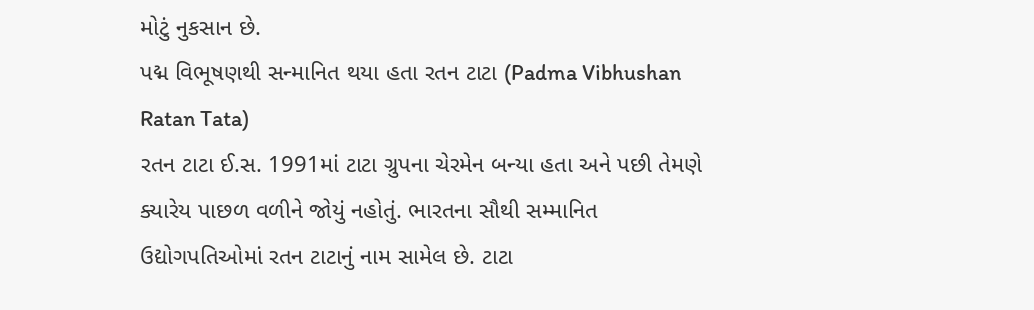મોટું નુકસાન છે.
પદ્મ વિભૂષણથી સન્માનિત થયા હતા રતન ટાટા (Padma Vibhushan Ratan Tata)
રતન ટાટા ઈ.સ. 1991માં ટાટા ગ્રુપના ચેરમેન બન્યા હતા અને પછી તેમણે ક્યારેય પાછળ વળીને જોયું નહોતું. ભારતના સૌથી સમ્માનિત ઉદ્યોગપતિઓમાં રતન ટાટાનું નામ સામેલ છે. ટાટા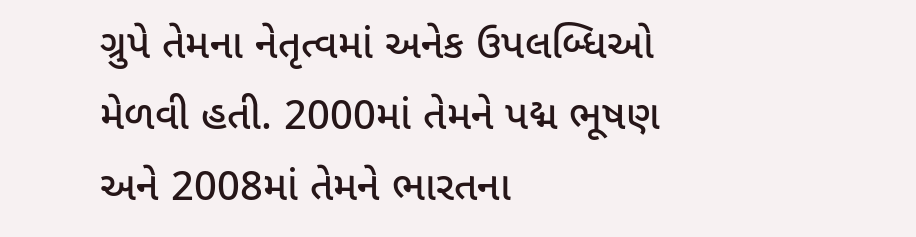ગ્રુપે તેમના નેતૃત્વમાં અનેક ઉપલબ્ધિઓ મેળવી હતી. 2000માં તેમને પદ્મ ભૂષણ અને 2008માં તેમને ભારતના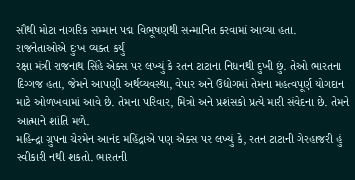સૌથી મોટા નાગરિક સમ્માન પદ્મ વિભૂષણથી સન્માનિત કરવામાં આવ્યા હતા.
રાજનેતાઓએ દુઃખ વ્યક્ત કર્યું
રક્ષા મંત્રી રાજનાથ સિંહે એક્સ પર લખ્યું કે રતન ટાટાના નિધનથી દુખી છું. તેઓ ભારતના દિગ્ગજ હતા, જેમને આપણી અર્થવ્યવસ્થા, વેપાર અને ઉદ્યોગમાં તેમના મહત્વપૂર્ણ યોગદાન માટે ઓળખવામાં આવે છે. તેમના પરિવાર, મિત્રો અને પ્રશંસકો પ્રત્યે મારી સંવેદના છે. તેમને આત્માને શાંતિ મળે.
મહિન્દ્રા ગ્રુપના ચેરમેન આનંદ મહિંદ્રાએ પણ એક્સ પર લખ્યું કે, રતન ટાટાની ગેરહાજરી હું સ્વીકારી નથી શકતો. ભારતની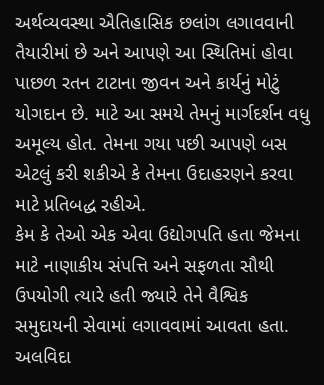અર્થવ્યવસ્થા ઐતિહાસિક છલાંગ લગાવવાની તૈયારીમાં છે અને આપણે આ સ્થિતિમાં હોવા પાછળ રતન ટાટાના જીવન અને કાર્યનું મોટું યોગદાન છે. માટે આ સમયે તેમનું માર્ગદર્શન વધુ અમૂલ્ય હોત. તેમના ગયા પછી આપણે બસ એટલું કરી શકીએ કે તેમના ઉદાહરણને કરવા માટે પ્રતિબદ્ધ રહીએ.
કેમ કે તેઓ એક એવા ઉદ્યોગપતિ હતા જેમના માટે નાણાકીય સંપત્તિ અને સફળતા સૌથી ઉપયોગી ત્યારે હતી જ્યારે તેને વૈશ્વિક સમુદાયની સેવામાં લગાવવામાં આવતા હતા. અલવિદા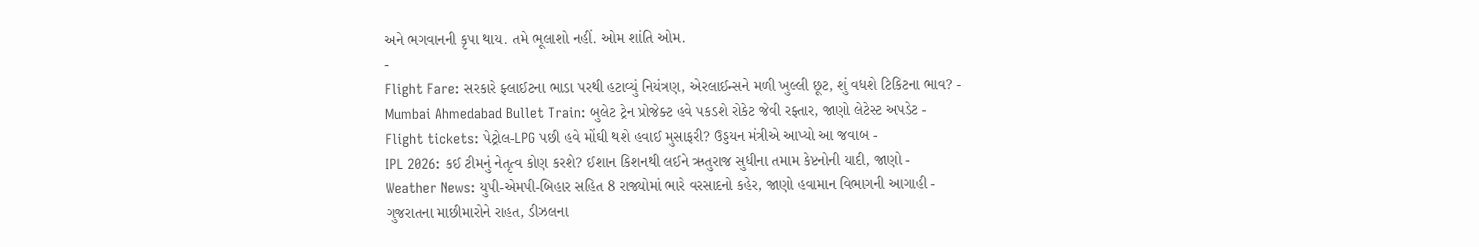અને ભગવાનની કૃપા થાય. તમે ભૂલાશો નહીં. ઓમ શાંતિ ઓમ.
-
Flight Fare: સરકારે ફ્લાઈટના ભાડા પરથી હટાવ્યું નિયંત્રણ, એરલાઈન્સને મળી ખુલ્લી છૂટ, શું વધશે ટિકિટના ભાવ? -
Mumbai Ahmedabad Bullet Train: બુલેટ ટ્રેન પ્રોજેક્ટ હવે પકડશે રોકેટ જેવી રફ્તાર, જાણો લેટેસ્ટ અપડેટ -
Flight tickets: પેટ્રોલ-LPG પછી હવે મોંઘી થશે હવાઈ મુસાફરી? ઉડ્ડયન મંત્રીએ આપ્યો આ જવાબ -
IPL 2026: કઈ ટીમનું નેતૃત્વ કોણ કરશે? ઈશાન કિશનથી લઈને ઋતુરાજ સુધીના તમામ કેપ્ટનોની યાદી, જાણો -
Weather News: યુપી-એમપી-બિહાર સહિત 8 રાજ્યોમાં ભારે વરસાદનો કહેર, જાણો હવામાન વિભાગની આગાહી -
ગુજરાતના માછીમારોને રાહત, ડીઝલના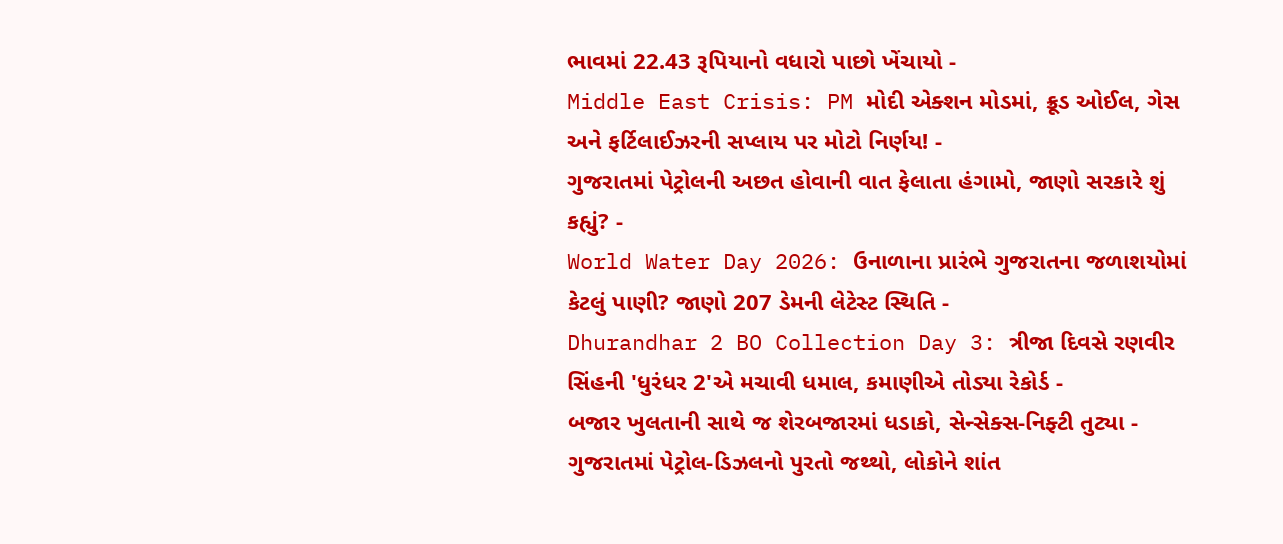ભાવમાં 22.43 રૂપિયાનો વધારો પાછો ખેંચાયો -
Middle East Crisis: PM મોદી એક્શન મોડમાં, ક્રૂડ ઓઈલ, ગેસ અને ફર્ટિલાઈઝરની સપ્લાય પર મોટો નિર્ણય! -
ગુજરાતમાં પેટ્રોલની અછત હોવાની વાત ફેલાતા હંગામો, જાણો સરકારે શું કહ્યું? -
World Water Day 2026: ઉનાળાના પ્રારંભે ગુજરાતના જળાશયોમાં કેટલું પાણી? જાણો 207 ડેમની લેટેસ્ટ સ્થિતિ -
Dhurandhar 2 BO Collection Day 3: ત્રીજા દિવસે રણવીર સિંહની 'ધુરંધર 2'એ મચાવી ધમાલ, કમાણીએ તોડ્યા રેકોર્ડ -
બજાર ખુલતાની સાથે જ શેરબજારમાં ધડાકો, સેન્સેક્સ-નિફ્ટી તુટ્યા -
ગુજરાતમાં પેટ્રોલ-ડિઝલનો પુરતો જથ્થો, લોકોને શાંત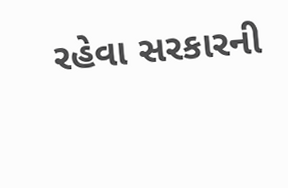રહેવા સરકારની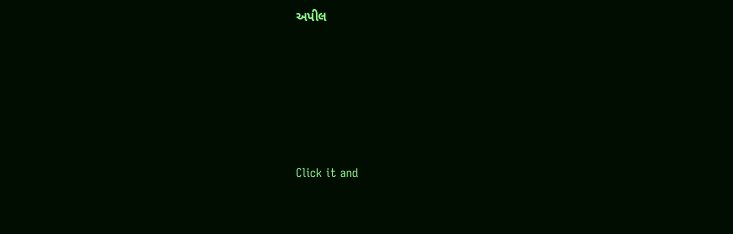અપીલ








Click it and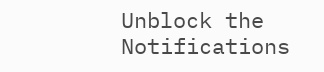Unblock the Notifications